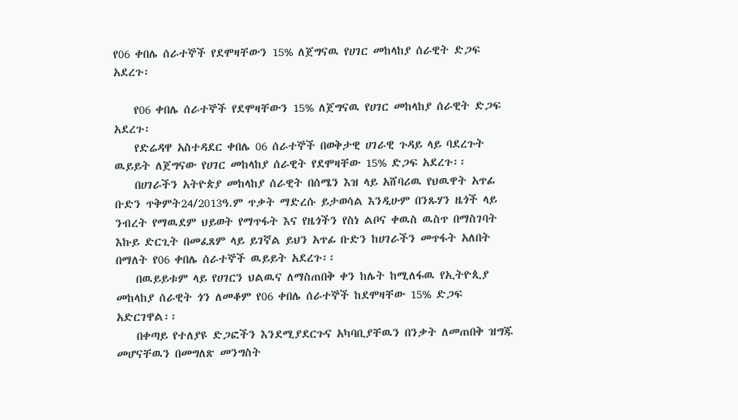የ06 ቀበሌ ሰራተኞች የደሞዛቸውን 15% ለጀግናዉ የሀገር መከላከያ ሰራዊት ድጋፍ አደረጉ፡

    የ06 ቀበሌ ሰራተኞች የደሞዛቸውን 15% ለጀግናዉ የሀገር መከላከያ ሰራዊት ድጋፍ አደረጉ፡
    የድሬዳዋ አስተዳደር ቀበሌ 06 ሰራተኞች በወቅታዊ ሀገራዊ ጉዳይ ላይ ባደረጉት ዉይይት ለጀግናው የሀገር መከላከያ ሰራዊት የደሞዛቸው 15% ድጋፍ አደረጉ፡፡
    በሀገራችን አትዮጵያ መከላከያ ሰራዊት በሰሜን እዝ ላይ አሸባሪዉ የህዉዋት አጥፊ ቡድን ጥቅምት24/2013ዓ.ም ጥቃት ማድረሱ ይታወሳል እንዲሁም በንጹሃን ዜጎች ላይ ንብረት የማዉደም ህይወት የማጥፋት እና የዜጎችን የስነ ልቦና ቀዉስ ዉስጥ በማስገባት እኩይ ድርጊት በመፈጸም ላይ ይገኛል ይህን አጥፊ ቡድን ከሀገራችን መጥፋት አለበት በማለት የ06 ቀበሌ ሰራተኞች ዉይይት አደረጉ፡፡
    በዉይይቱም ላይ የሀገርን ህልዉና ለማስጠበቅ ቀን ከሌት ከሚለፋዉ የኢትዮጲያ መከላከያ ሰራዊት ጎን ለመቆም የ06 ቀበሌ ሰራተኞች ከደሞዛቸው 15% ድጋፍ አድርገዋል፡፡
    በቀጣይ የተለያዩ ድጋፎችን እንደሚያደርጉና አካባቢያቸዉን በንቃት ለመጠበቅ ዝግጁ መሆናቸዉን በመግለጽ መንግስት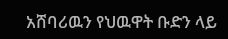አሸባሪዉን የህዉዋት ቡድን ላይ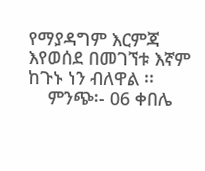የማያዳግም እርምጃ እየወሰደ በመገኘቱ እኛም ከጉኑ ነን ብለዋል ፡፡
    ምንጭ፡- 06 ቀበሌ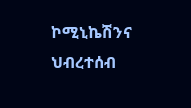ኮሚኒኬሽንና ህብረተሰብ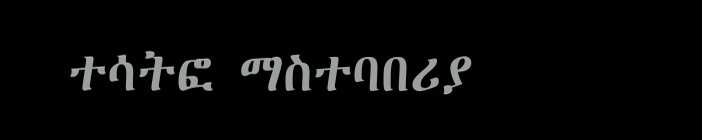ተሳትፎ ማስተባበሪያ